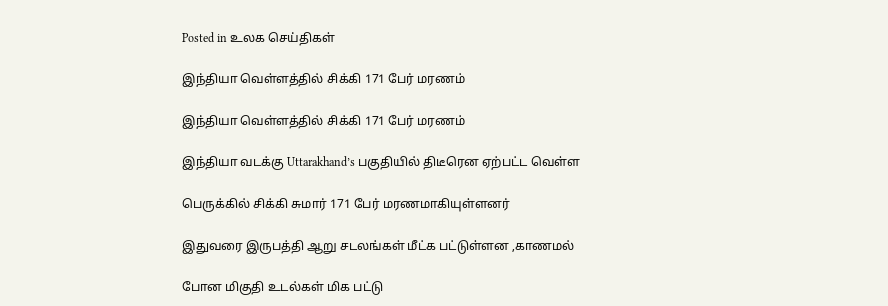Posted in உலக செய்திகள்

இந்தியா வெள்ளத்தில் சிக்கி 171 பேர் மரணம்

இந்தியா வெள்ளத்தில் சிக்கி 171 பேர் மரணம்

இந்தியா வடக்கு Uttarakhand’s பகுதியில் திடீரென ஏற்பட்ட வெள்ள

பெருக்கில் சிக்கி சுமார் 171 பேர் மரணமாகியுள்ளனர்

இதுவரை இருபத்தி ஆறு சடலங்கள் மீட்க பட்டுள்ளன ,காணமல்

போன மிகுதி உடல்கள் மிக பட்டு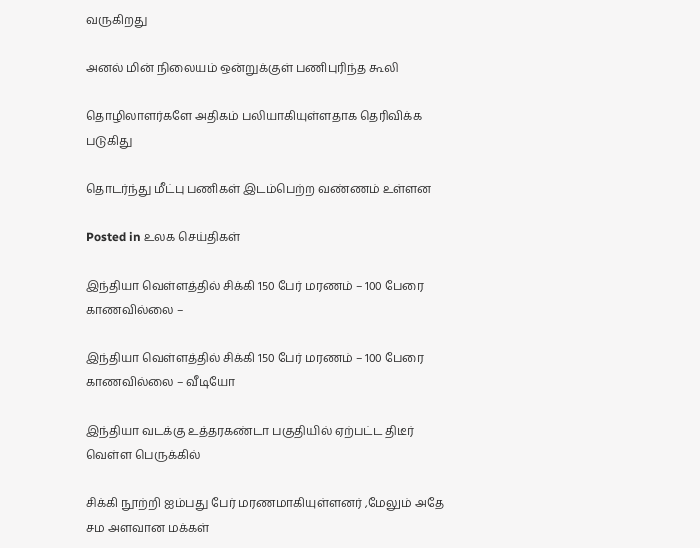வருகிறது

அனல் மின் நிலையம் ஒன்றுக்குள் பணிபுரிந்த கூலி

தொழிலாளர்களே அதிகம் பலியாகியுள்ளதாக தெரிவிக்க படுகிது

தொடர்ந்து மீட்பு பணிகள் இடம்பெற்ற வண்ணம் உள்ளன

Posted in உலக செய்திகள்

இந்தியா வெள்ளத்தில் சிக்கி 150 பேர் மரணம் – 100 பேரை காணவில்லை –

இந்தியா வெள்ளத்தில் சிக்கி 150 பேர் மரணம் – 100 பேரை காணவில்லை – வீடியோ

இந்தியா வடக்கு உத்தரகண்டா பகுதியில் ஏற்பட்ட திடீர் வெள்ள பெருக்கில்

சிக்கி நூற்றி ஐம்பது பேர் மரணமாகியுள்ளனர் ,மேலும் அதே சம அளவான மக்கள்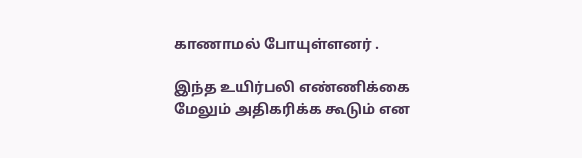காணாமல் போயுள்ளனர் .

இந்த உயிர்பலி எண்ணிக்கை மேலும் அதிகரிக்க கூடும் என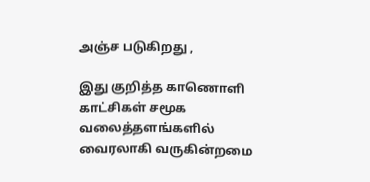அஞ்ச படுகிறது ,

இது குறித்த காணொளி காட்சிகள் சமூக வலைத்தளங்களில் வைரலாகி வருகின்றமை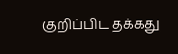குறிப்பிட தக்கது